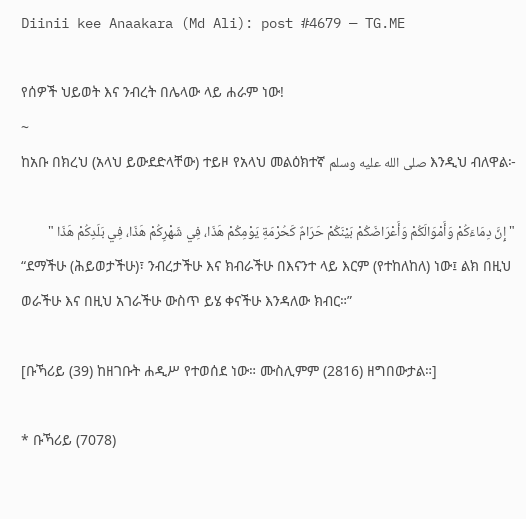Diinii kee Anaakara (Md Ali): post #4679 — TG.ME

የሰዎች ህይወት እና ንብረት በሌላው ላይ ሐራም ነው!
~
ከአቡ በክረህ (አላህ ይውደድላቸው) ተይዞ የአላህ መልዕክተኛ صلى الله عليه وسلم እንዲህ ብለዋል፦

" إِنَّ دِمَاءَكُمْ وَأَمْوَالَكُمْ وَأَعْرَاضَكُمْ بَيْنَكُمْ حَرَامٌ كَحُرْمَةِ يَوْمِكُمْ هَذَا، فِي شَهْرِكُمْ هَذَا، فِي بَلَدِكُمْ هَذَا "
“ደማችሁ (ሕይወታችሁ)፣ ንብረታችሁ እና ክብራችሁ በእናንተ ላይ እርም (የተከለከለ) ነው፤ ልክ በዚህ ወራችሁ እና በዚህ አገራችሁ ውስጥ ይሄ ቀናችሁ እንዳለው ክብር።”

[ቡኻሪይ (39) ከዘገቡት ሐዲሥ የተወሰደ ነው። ሙስሊምም (2816) ዘግበውታል።]

* ቡኻሪይ (7078)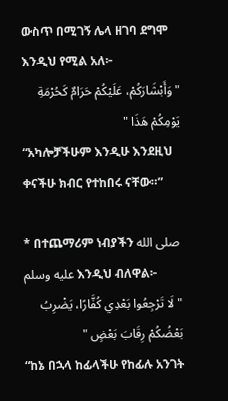ውስጥ በሚገኝ ሌላ ዘገባ ደግሞ እንዲህ የሚል አለ፦
" وَأَبْشَارَكُمْ، عَلَيْكُمْ حَرَامٌ كَحُرْمَةِ يَوْمِكُمْ هَذَا "
“አካሎቻችሁም እንዲሁ እንደዚህ ቀናችሁ ክብር የተከበሩ ናቸው።”

* በተጨማሪም ነብያችን صلى الله عليه وسلم እንዲህ ብለዋል፦
" لَا تَرْجِعُوا بَعْدِي كُفَّارًا، يَضْرِبُ بَعْضُكُمْ رِقَابَ بَعْضٍ "
“ከኔ በኋላ ከፊላችሁ የከፊሉ አንገት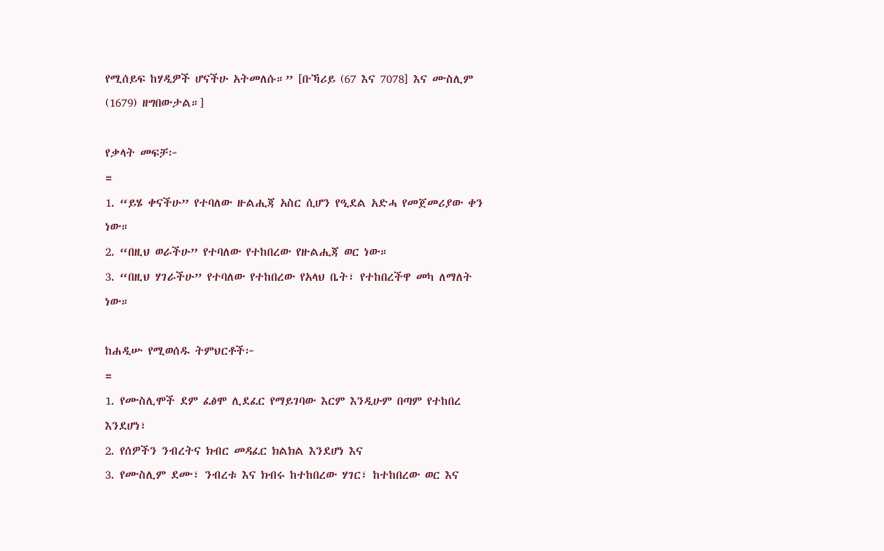የሚሰይፍ ከሃዲዎች ሆናችሁ አትመለሱ።” [ቡኻሪይ (67 እና 7078] እና ሙስሊም (1679) ዘግበውታል።]

የቃላት መፍቻ፦
=
1. “ይሄ ቀናችሁ” የተባለው ዙልሒጃ አስር ሲሆን የዒደል አድሓ የመጀመሪያው ቀን ነው።
2. “በዚህ ወራችሁ” የተባለው የተከበረው የዙልሒጃ ወር ነው።
3. “በዚህ ሃገራችሁ” የተባለው የተከበረው የአላህ ቤት፣ የተከበረችዋ መካ ለማለት ነው።

ከሐዲሡ የሚወሰዱ ትምህርቶች፦
=
1. የሙስሊሞች ደም ፈፅሞ ሊደፈር የማይገባው እርም እንዲሁም በጣም የተከበረ እንደሆነ፣
2. የሰዎችን ንብረትና ክብር መዳፈር ክልክል እንደሆነ እና
3. የሙስሊም ደሙ፣ ንብረቱ እና ክብሩ ከተከበረው ሃገር፣ ከተከበረው ወር እና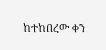ከተከበረው ቀን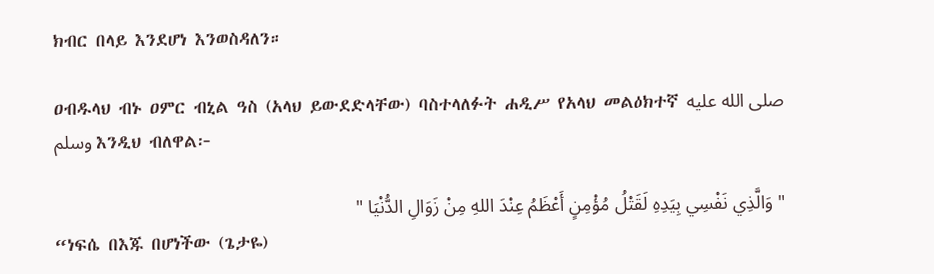ክብር በላይ እንደሆነ እንወስዳለን።

ዐብዱላህ ብኑ ዐምር ብኒል ዓስ (አላህ ይውደድላቸው) ባስተላለፉት ሐዲሥ የአላህ መልዕክተኛ صلى الله عليه وسلم እንዲህ ብለዋል፦

" وَالَّذِي نَفْسِي بِيَدِهِ لَقَتْلُ مُؤْمِنٍ أَعْظَمُ عِنْدَ اللهِ مِنْ ‌زَوَالِ ‌الدُّنْيَا "
“ነፍሴ በእጁ በሆነችው (ጌታዬ)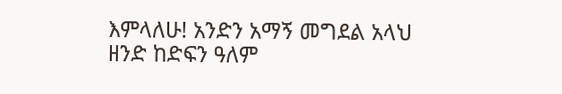እምላለሁ! አንድን አማኝ መግደል አላህ ዘንድ ከድፍን ዓለም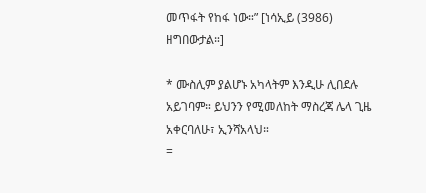መጥፋት የከፋ ነው።” [ነሳኢይ (3986) ዘግበውታል።]

* ሙስሊም ያልሆኑ አካላትም እንዲሁ ሊበደሉ አይገባም። ይህንን የሚመለከት ማስረጃ ሌላ ጊዜ አቀርባለሁ፣ ኢንሻአላህ።
=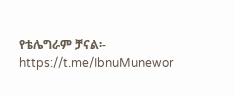የቴሌግራም ቻናል፡-
https://t.me/IbnuMunewor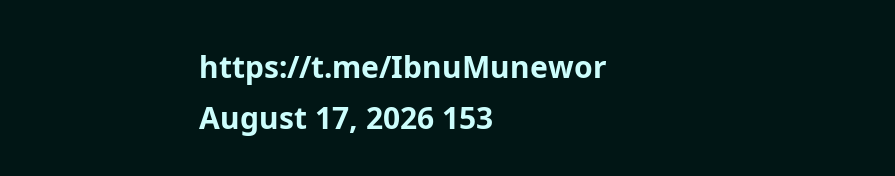https://t.me/IbnuMunewor
August 17, 2026 153